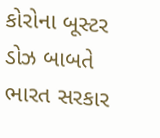કોરોના બૂસ્ટર ડોઝ બાબતે ભારત સરકાર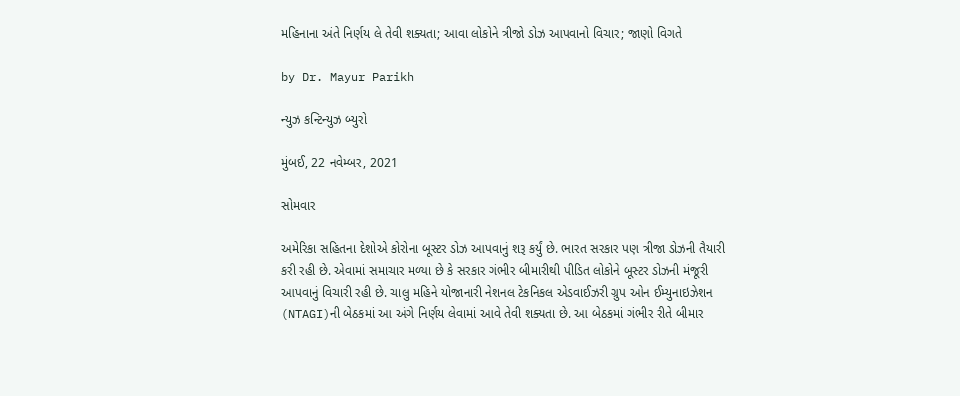મહિનાના અંતે નિર્ણય લે તેવી શક્યતા; આવા લોકોને ત્રીજો ડોઝ આપવાનો વિચાર; જાણો વિગતે

by Dr. Mayur Parikh

ન્યુઝ કન્ટિન્યુઝ બ્યુરો

મુંબઈ, 22 નવેમ્બર, 2021

સોમવાર

અમેરિકા સહિતના દેશોએ કોરોના બૂસ્ટર ડોઝ આપવાનું શરૂ કર્યું છે. ભારત સરકાર પણ ત્રીજા ડોઝની તૈયારી કરી રહી છે. એવામાં સમાચાર મળ્યા છે કે સરકાર ગંભીર બીમારીથી પીડિત લોકોને બૂસ્ટર ડોઝની મંજૂરી આપવાનું વિચારી રહી છે. ચાલુ મહિને યોજાનારી નેશનલ ટેકનિકલ એડવાઈઝરી ગ્રુપ ઓન ઈમ્યુનાઇઝેશન (NTAGI)ની બેઠકમાં આ અંગે નિર્ણય લેવામાં આવે તેવી શક્યતા છે. આ બેઠકમાં ગંભીર રીતે બીમાર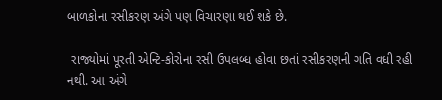બાળકોના રસીકરણ અંગે પણ વિચારણા થઈ શકે છે.

 રાજ્યોમાં પૂરતી એન્ટિ-કોરોના રસી ઉપલબ્ધ હોવા છતાં રસીકરણની ગતિ વધી રહી નથી. આ અંગે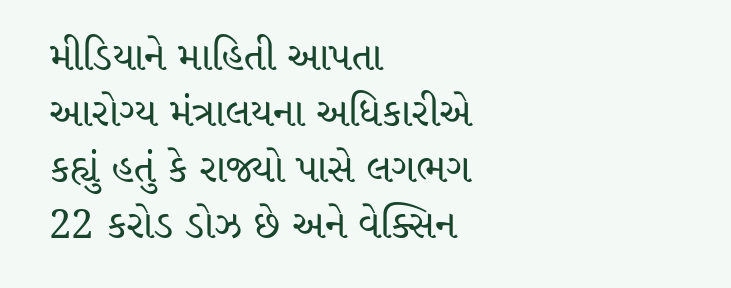મીડિયાને માહિતી આપતા આરોગ્ય મંત્રાલયના અધિકારીએ કહ્યું હતું કે રાજ્યો પાસે લગભગ 22 કરોડ ડોઝ છે અને વેક્સિન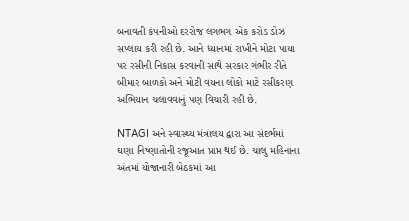બનાવતી કંપનીઓ દરરોજ લગભગ એક કરોડ ડોઝ સપ્લાય કરી રહી છે. આને ધ્યાનમાં રાખીને મોટા પાયા પર રસીની નિકાસ કરવાની સાથે સરકાર ગંભીર રીતે બીમાર બાળકો અને મોટી વયના લોકો માટે રસીકરણ અભિયાન ચલાવવાનું પણ વિચારી રહી છે.

NTAGI અને સ્વાસ્થ્ય મંત્રાલય દ્વારા આ સંદર્ભમાં ઘણા નિષ્ણાતોની રજૂઆત પ્રાપ્ત થઈ છે. ચાલુ મહિનાના અંતમાં યોજાનારી બેઠકમાં આ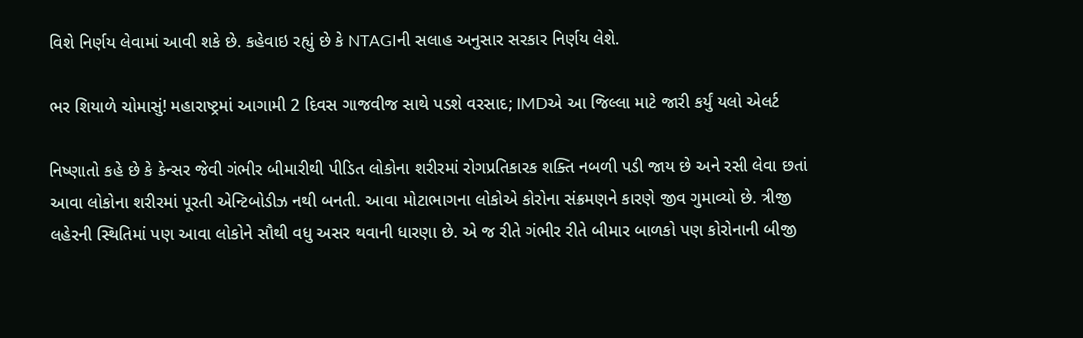વિશે નિર્ણય લેવામાં આવી શકે છે. કહેવાઇ રહ્યું છે કે NTAGIની સલાહ અનુસાર સરકાર નિર્ણય લેશે.

ભર શિયાળે ચોમાસું! મહારાષ્ટ્રમાં આગામી 2 દિવસ ગાજવીજ સાથે પડશે વરસાદ; IMDએ આ જિલ્લા માટે જારી કર્યું યલો એલર્ટ

નિષ્ણાતો કહે છે કે કેન્સર જેવી ગંભીર બીમારીથી પીડિત લોકોના શરીરમાં રોગપ્રતિકારક શક્તિ નબળી પડી જાય છે અને રસી લેવા છતાં આવા લોકોના શરીરમાં પૂરતી એન્ટિબોડીઝ નથી બનતી. આવા મોટાભાગના લોકોએ કોરોના સંક્રમણને કારણે જીવ ગુમાવ્યો છે. ત્રીજી લહેરની સ્થિતિમાં પણ આવા લોકોને સૌથી વધુ અસર થવાની ધારણા છે. એ જ રીતે ગંભીર રીતે બીમાર બાળકો પણ કોરોનાની બીજી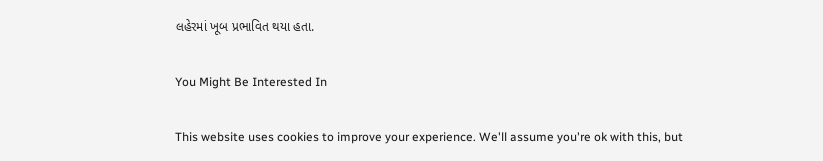લહેરમાં ખૂબ પ્રભાવિત થયા હતા.

You Might Be Interested In

This website uses cookies to improve your experience. We'll assume you're ok with this, but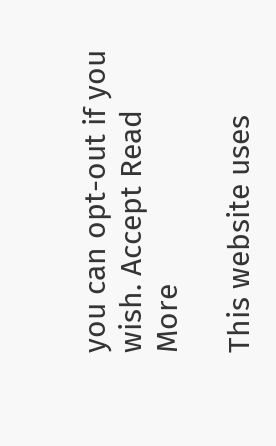you can opt-out if you wish. Accept Read More

This website uses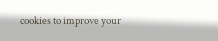cookies to improve your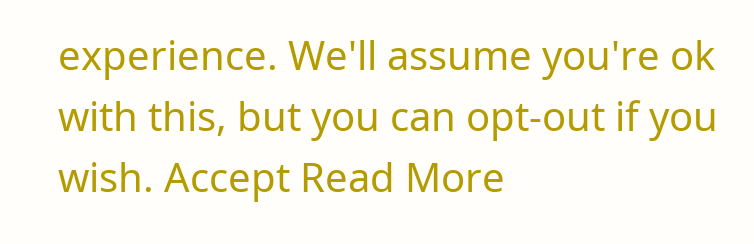experience. We'll assume you're ok with this, but you can opt-out if you wish. Accept Read More